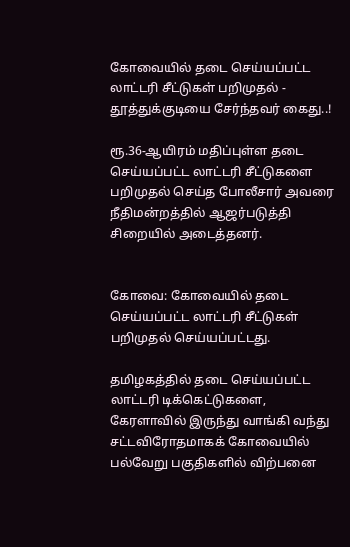கோவையில் தடை செய்யப்பட்ட லாட்டரி சீட்டுகள் பறிமுதல் - தூத்துக்குடியை சேர்ந்தவர் கைது..!

ரூ.36-ஆயிரம் மதிப்புள்ள தடை செய்யப்பட்ட லாட்டரி சீட்டுகளை பறிமுதல் செய்த போலீசார் அவரை நீதிமன்றத்தில் ஆஜர்படுத்தி சிறையில் அடைத்தனர்.


கோவை: கோவையில் தடை செய்யப்பட்ட லாட்டரி சீட்டுகள் பறிமுதல் செய்யப்பட்டது.

தமிழகத்தில் தடை செய்யப்பட்ட லாட்டரி டிக்கெட்டுகளை, கேரளாவில் இருந்து வாங்கி வந்து சட்டவிரோதமாகக் கோவையில் பல்வேறு பகுதிகளில் விற்பனை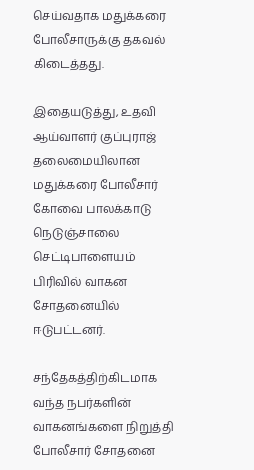செய்வதாக மதுக்கரை போலீசாருக்கு தகவல் கிடைத்தது.

இதையடுத்து, உதவி ஆய்வாளர் குப்புராஜ் தலைமையிலான மதுக்கரை போலீசார் கோவை பாலக்காடு நெடுஞ்சாலை செட்டிபாளையம் பிரிவில் வாகன சோதனையில் ஈடுபட்டனர்.

சந்தேகத்திற்கிடமாக வந்த நபர்களின் வாகனங்களை நிறுத்தி போலீசார் சோதனை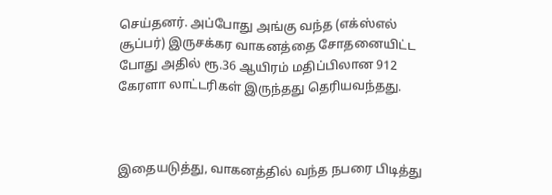செய்தனர். அப்போது அங்கு வந்த (எக்ஸ்எல் சூப்பர்) இருசக்கர வாகனத்தை சோதனையிட்ட போது அதில் ரூ.36 ஆயிரம் மதிப்பிலான 912 கேரளா லாட்டரிகள் இருந்தது தெரியவந்தது.



இதையடுத்து, வாகனத்தில் வந்த நபரை பிடித்து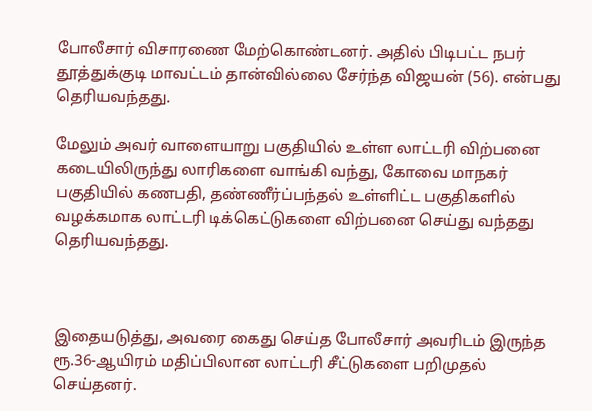போலீசார் விசாரணை மேற்கொண்டனர். அதில் பிடிபட்ட நபர் தூத்துக்குடி மாவட்டம் தான்வில்லை சேர்ந்த விஜயன் (56). என்பது தெரியவந்தது.

மேலும் அவர் வாளையாறு பகுதியில் உள்ள லாட்டரி விற்பனை கடையிலிருந்து லாரிகளை வாங்கி வந்து, கோவை மாநகர் பகுதியில் கணபதி, தண்ணீர்ப்பந்தல் உள்ளிட்ட பகுதிகளில் வழக்கமாக லாட்டரி டிக்கெட்டுகளை விற்பனை செய்து வந்தது தெரியவந்தது.



இதையடுத்து, அவரை கைது செய்த போலீசார் அவரிடம் இருந்த ரூ.36-ஆயிரம் மதிப்பிலான லாட்டரி சீட்டுகளை பறிமுதல் செய்தனர்.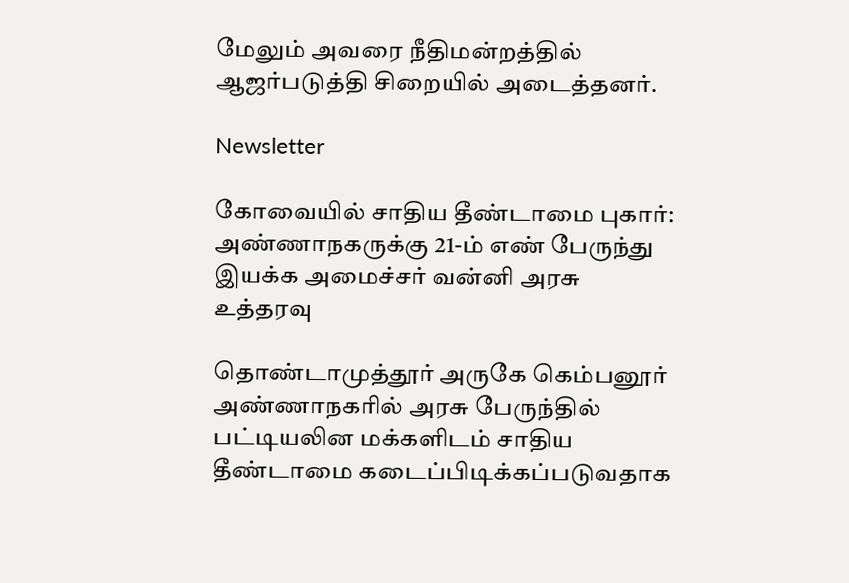மேலும் அவரை நீதிமன்றத்தில் ஆஜர்படுத்தி சிறையில் அடைத்தனர்.

Newsletter

கோவையில் சாதிய தீண்டாமை புகார்: அண்ணாநகருக்கு 21-ம் எண் பேருந்து இயக்க அமைச்சர் வன்னி அரசு உத்தரவு

தொண்டாமுத்தூர் அருகே கெம்பனூர் அண்ணாநகரில் அரசு பேருந்தில் பட்டியலின மக்களிடம் சாதிய தீண்டாமை கடைப்பிடிக்கப்படுவதாக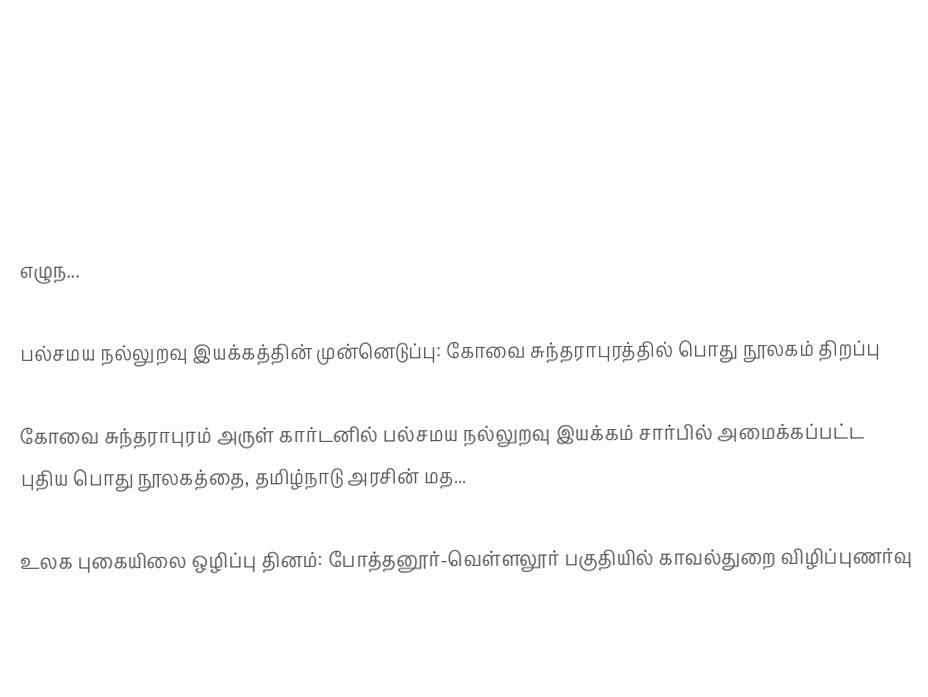எழுந...

பல்சமய நல்லுறவு இயக்கத்தின் முன்னெடுப்பு: கோவை சுந்தராபுரத்தில் பொது நூலகம் திறப்பு

கோவை சுந்தராபுரம் அருள் கார்டனில் பல்சமய நல்லுறவு இயக்கம் சார்பில் அமைக்கப்பட்ட புதிய பொது நூலகத்தை, தமிழ்நாடு அரசின் மத...

உலக புகையிலை ஒழிப்பு தினம்: போத்தனூர்-வெள்ளலூர் பகுதியில் காவல்துறை விழிப்புணர்வு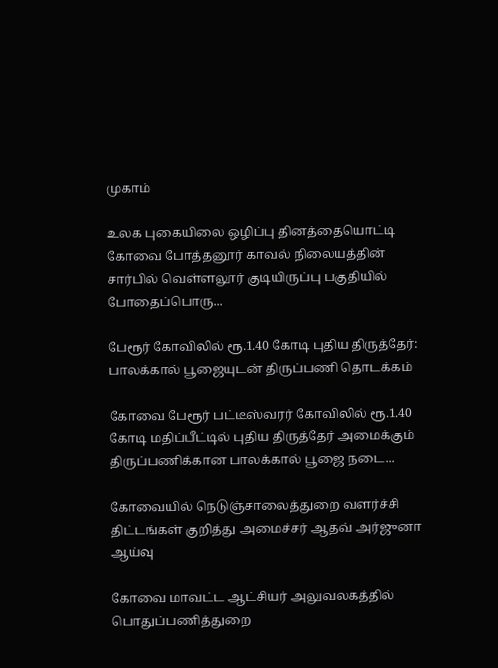முகாம்

உலக புகையிலை ஒழிப்பு தினத்தையொட்டி கோவை போத்தனூர் காவல் நிலையத்தின் சார்பில் வெள்ளலூர் குடியிருப்பு பகுதியில் போதைப்பொரு...

பேரூர் கோவிலில் ரூ.1.40 கோடி புதிய திருத்தேர்: பாலக்கால் பூஜையுடன் திருப்பணி தொடக்கம்

கோவை பேரூர் பட்டீஸ்வரர் கோவிலில் ரூ.1.40 கோடி மதிப்பீட்டில் புதிய திருத்தேர் அமைக்கும் திருப்பணிக்கான பாலக்கால் பூஜை நடை...

கோவையில் நெடுஞ்சாலைத்துறை வளர்ச்சி திட்டங்கள் குறித்து அமைச்சர் ஆதவ் அர்ஜுனா ஆய்வு

கோவை மாவட்ட ஆட்சியர் அலுவலகத்தில் பொதுப்பணித்துறை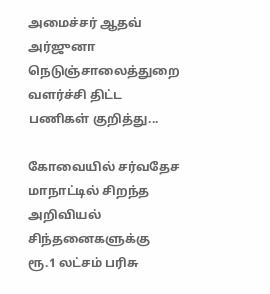அமைச்சர் ஆதவ் அர்ஜுனா நெடுஞ்சாலைத்துறை வளர்ச்சி திட்ட பணிகள் குறித்து...

கோவையில் சர்வதேச மாநாட்டில் சிறந்த அறிவியல் சிந்தனைகளுக்கு ரூ.1 லட்சம் பரிசு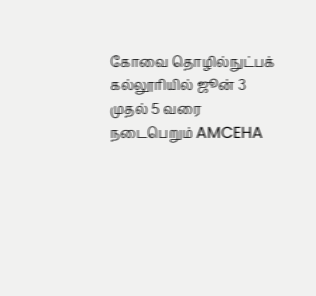கோவை தொழில்நுட்பக் கல்லூரியில் ஜூன் 3 முதல் 5 வரை நடைபெறும் AMCEHA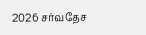2026 சர்வதேச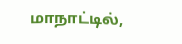மாநாட்டில்,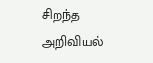சிறந்த அறிவியல்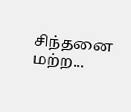சிந்தனை மற்ற...